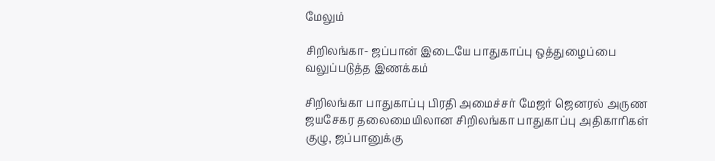மேலும்

சிறிலங்கா- ஜப்பான் இடையே பாதுகாப்பு ஒத்துழைப்பை வலுப்படுத்த இணக்கம்

சிறிலங்கா பாதுகாப்பு பிரதி அமைச்சர் மேஜர் ஜெனரல் அருண ஜயசேகர தலைமையிலான சிறிலங்கா பாதுகாப்பு அதிகாரிகள் குழு, ஜப்பானுக்கு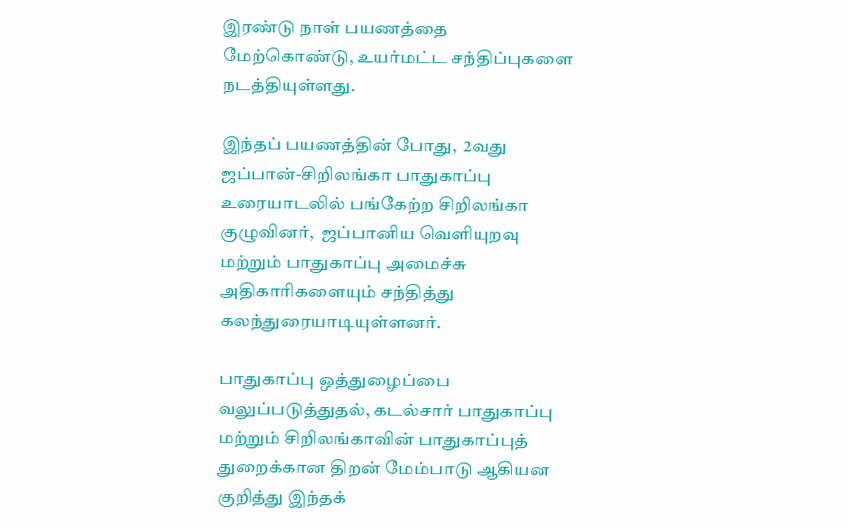இரண்டு நாள் பயணத்தை மேற்கொண்டு, உயர்மட்ட சந்திப்புகளை நடத்தியுள்ளது.

இந்தப் பயணத்தின் போது,  2வது ஜப்பான்-சிறிலங்கா பாதுகாப்பு உரையாடலில் பங்கேற்ற சிறிலங்கா  குழுவினர்,  ஜப்பானிய வெளியுறவு மற்றும் பாதுகாப்பு அமைச்சு அதிகாரிகளையும் சந்தித்து கலந்துரையாடியுள்ளனர்.

பாதுகாப்பு ஒத்துழைப்பை வலுப்படுத்துதல், கடல்சார் பாதுகாப்பு மற்றும் சிறிலங்காவின் பாதுகாப்புத் துறைக்கான திறன் மேம்பாடு ஆகியன குறித்து இந்தக்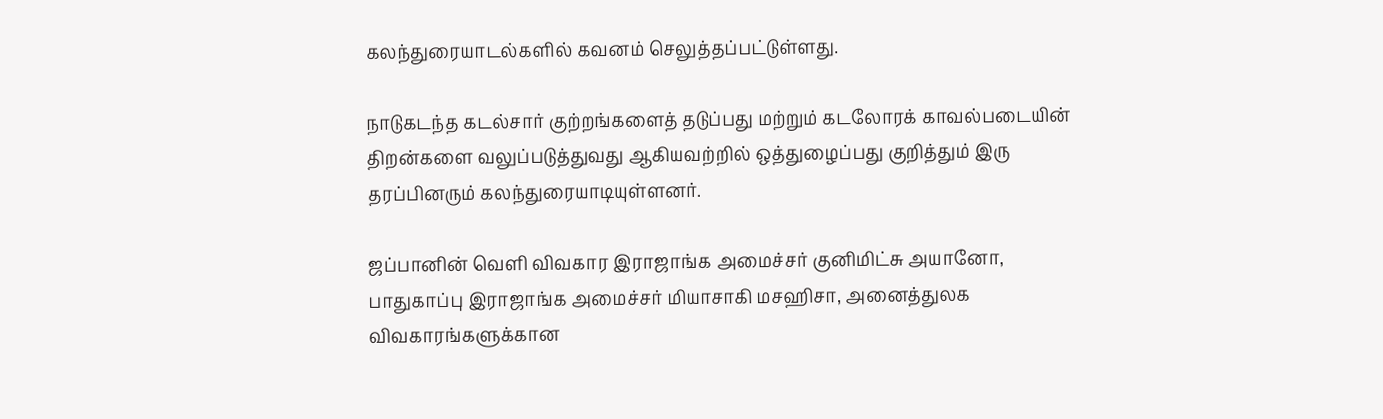கலந்துரையாடல்களில் கவனம் செலுத்தப்பட்டுள்ளது.

நாடுகடந்த கடல்சார் குற்றங்களைத் தடுப்பது மற்றும் கடலோரக் காவல்படையின் திறன்களை வலுப்படுத்துவது ஆகியவற்றில் ஒத்துழைப்பது குறித்தும் இரு தரப்பினரும் கலந்துரையாடியுள்ளனர்.

ஜப்பானின் வெளி விவகார இராஜாங்க அமைச்சர் குனிமிட்சு அயானோ,  பாதுகாப்பு இராஜாங்க அமைச்சர் மியாசாகி மசஹிசா, அனைத்துலக விவகாரங்களுக்கான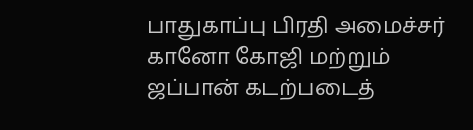பாதுகாப்பு பிரதி அமைச்சர்  கானோ கோஜி மற்றும் ஜப்பான் கடற்படைத்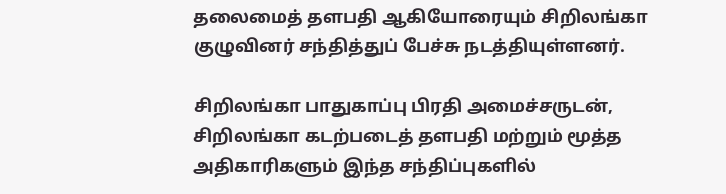தலைமைத் தளபதி ஆகியோரையும் சிறிலங்கா குழுவினர் சந்தித்துப் பேச்சு நடத்தியுள்ளனர்.

சிறிலங்கா பாதுகாப்பு பிரதி அமைச்சருடன், சிறிலங்கா கடற்படைத் தளபதி மற்றும் மூத்த அதிகாரிகளும் இந்த சந்திப்புகளில்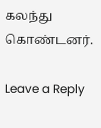கலந்து கொண்டனர்.

Leave a Reply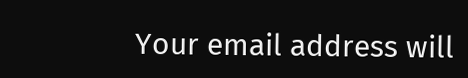Your email address will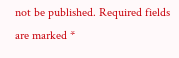not be published. Required fields are marked *